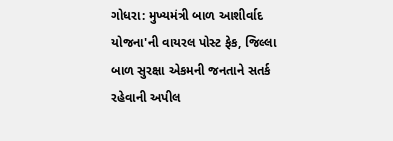ગોધરા: મુખ્યમંત્રી બાળ આશીર્વાદ યોજના'ની વાયરલ પોસ્ટ ફેક, જિલ્લા બાળ સુરક્ષા એકમની જનતાને સતર્ક રહેવાની અપીલ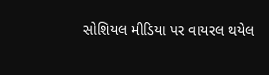સોશિયલ મીડિયા પર વાયરલ થયેલ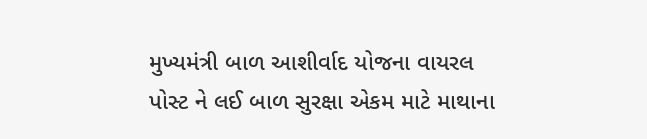મુખ્યમંત્રી બાળ આશીર્વાદ યોજના વાયરલ પોસ્ટ ને લઈ બાળ સુરક્ષા એકમ માટે માથાના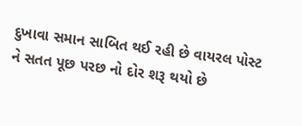દુખાવા સમાન સાબિત થઈ રહી છે વાયરલ પોસ્ટ ને સતત પૂછ પરછ નો દોર શરૂ થયો છે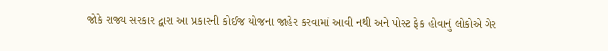જોકે રાજ્ય સરકાર દ્વારા આ પ્રકારની કોઈજ યોજના જાહેર કરવામાં આવી નથી અને પોસ્ટ ફેક હોવાનું લોકોએ ગેર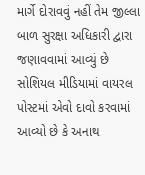માર્ગે દોરાવવું નહીં તેમ જીલ્લા બાળ સુરક્ષા અધિકારી દ્વારા જણાવવામાં આવ્યું છે સોશિયલ મીડિયામાં વાયરલ પોસ્ટમાં એવો દાવો કરવામાં આવ્યો છે કે અનાથ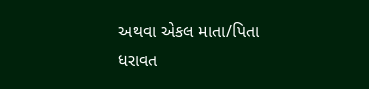અથવા એકલ માતા/પિતા ધરાવત